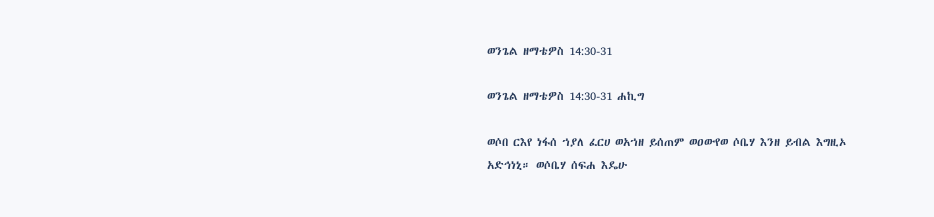ወንጌል ዘማቴዎስ 14:30-31

ወንጌል ዘማቴዎስ 14:30-31 ሐኪግ

ወሶበ ርእየ ነፋሰ ኀያለ ፈርሀ ወአኀዘ ይሰጠም ወዐውየወ ሶቤሃ እንዘ ይብል እግዚኦ አድኅነኒ። ወሶቤሃ ሰፍሐ እዴሁ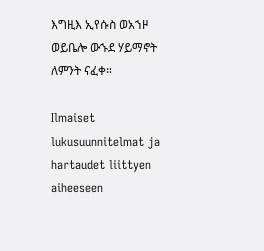እግዚእ ኢየሱስ ወአኀዞ ወይቤሎ ውኁደ ሃይማኖት ለምንት ናፈቀ።

Ilmaiset lukusuunnitelmat ja hartaudet liittyen aiheeseen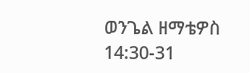ወንጌል ዘማቴዎስ 14:30-31